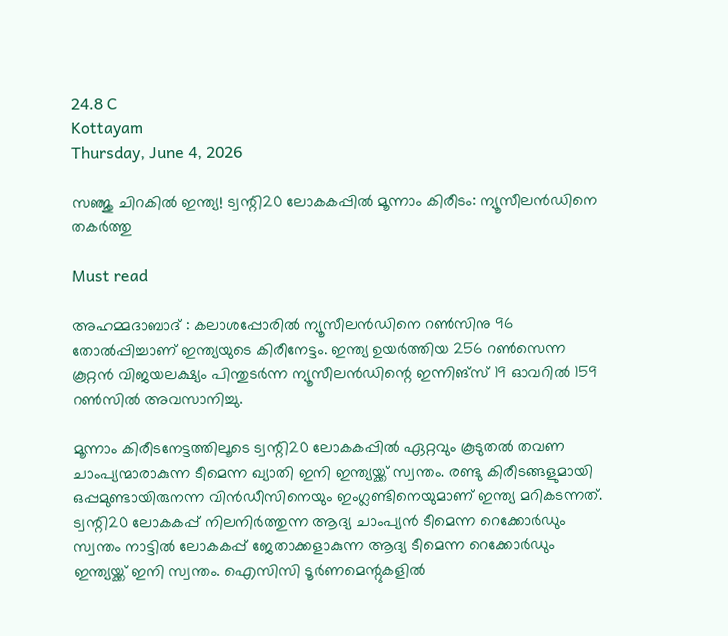24.8 C
Kottayam
Thursday, June 4, 2026

സഞ്ജു ചിറകിൽ ഇന്ത്യ! ട്വന്റി20 ലോകകപ്പിൽ മൂന്നാം കിരീടം: ന്യൂസീലൻഡിനെ തകർത്തു

Must read

അഹമ്മദാബാദ് : കലാശപ്പോരിൽ ന്യൂസീലൻഡിനെ റൺസിനു 96 തോൽപ്പിച്ചാണ് ഇന്ത്യയുടെ കിരീനേട്ടം. ഇന്ത്യ ഉയർത്തിയ 256 റൺസെന്ന കൂറ്റൻ വിജയലക്ഷ്യം പിന്തുടർന്ന ന്യൂസീലൻഡിന്റെ ഇന്നിങ്സ് 19 ഓവറിൽ 159 റൺസിൽ അവസാനിച്ചു.

മൂന്നാം കിരീടനേട്ടത്തിലൂടെ ട്വന്റി20 ലോകകപ്പിൽ ഏറ്റവും കൂടുതൽ തവണ ചാംപ്യന്മാരാകുന്ന ടീമെന്ന ഖ്യാതി ഇനി ഇന്ത്യയ്ക്ക് സ്വന്തം. രണ്ടു കിരീടങ്ങളുമായി ഒപ്പമുണ്ടായിരുനന്ന വിൻഡീസിനെയും ഇംഗ്ലണ്ടിനെയുമാണ് ഇന്ത്യ മറികടന്നത്. ട്വന്റി20 ലോകകപ്പ് നിലനിർത്തുന്ന ആദ്യ ചാംപ്യൻ ടീമെന്ന റെക്കോർഡും സ്വന്തം നാട്ടിൽ ലോകകപ്പ് ജേതാക്കളാകുന്ന ആദ്യ ടീമെന്ന റെക്കോർഡും ഇന്ത്യയ്ക്ക് ഇനി സ്വന്തം. ഐസിസി ടൂർണമെന്റുകളിൽ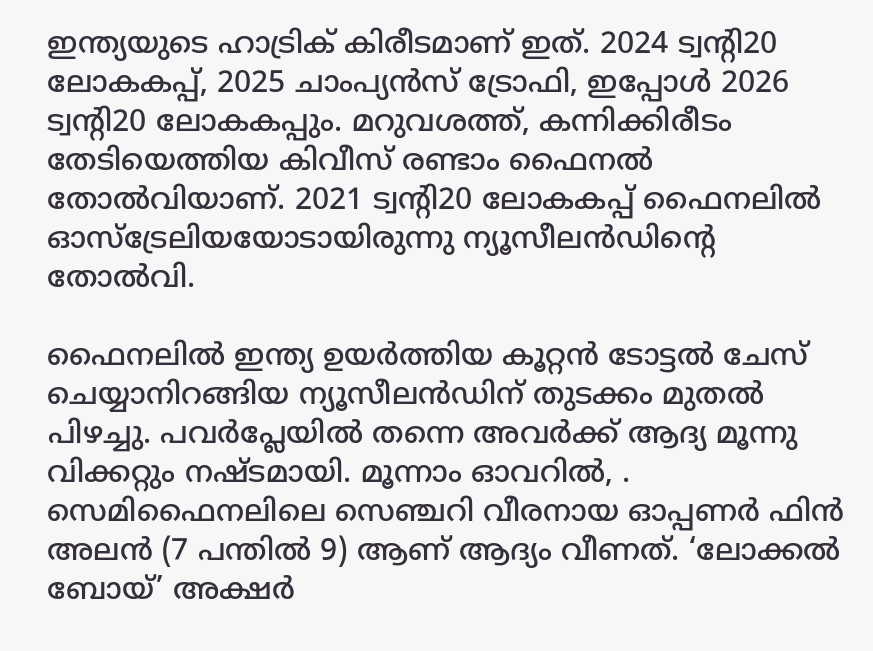ഇന്ത്യയുടെ ഹാട്രിക് കിരീടമാണ് ഇത്. 2024 ട്വന്റി20 ലോകകപ്പ്, 2025 ചാംപ്യൻസ് ട്രോഫി, ഇപ്പോൾ 2026 ട്വന്റി20 ലോകകപ്പും. മറുവശത്ത്, കന്നിക്കിരീടം തേടിയെത്തിയ കിവീസ് രണ്ടാം ഫൈനൽ തോൽവിയാണ്. 2021 ട്വന്റി20 ലോകകപ്പ് ഫൈനലിൽ ഓസ്ട്രേലിയയോടായിരുന്നു ന്യൂസീലൻഡിന്റെ തോൽവി.

ഫൈനലിൽ ഇന്ത്യ ഉയർത്തിയ കൂറ്റൻ ടോട്ടൽ ചേസ് ചെയ്യാനിറങ്ങിയ ന്യൂസീലൻഡിന് തുടക്കം മുതൽ പിഴച്ചു. പവർപ്ലേയിൽ തന്നെ അവർക്ക് ആദ്യ മൂന്നു വിക്കറ്റും നഷ്ടമായി. മൂന്നാം ഓവറിൽ, . സെമിഫൈനലിലെ സെഞ്ചറി വീരനായ ഓപ്പണർ ഫിൻ അലന്‍ (7 പന്തിൽ 9) ആണ് ആദ്യം വീണത്. ‘ലോക്കൽ ബോയ്’ അക്ഷർ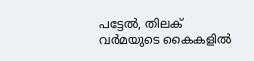പട്ടേൽ, തിലക് വർമയുടെ കൈകളിൽ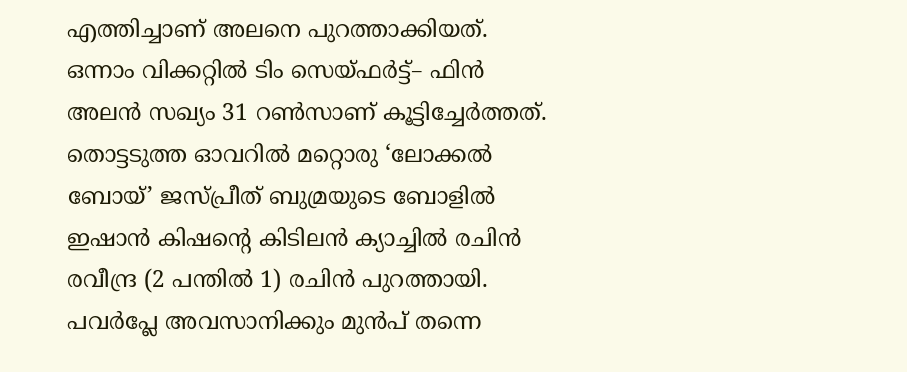എത്തിച്ചാണ് അലനെ പുറത്താക്കിയത്. ഒന്നാം വിക്കറ്റിൽ ടിം സെയ്ഫർട്ട്– ഫിൻ അലൻ സഖ്യം 31 റൺസാണ് കൂട്ടിച്ചേർത്തത്. തൊട്ടടുത്ത ഓവറിൽ മറ്റൊരു ‘ലോക്കൽ ബോയ്’ ജസ്പ്രീത് ബുമ്രയുടെ ബോളിൽ ഇഷാൻ കിഷന്റെ കിടിലൻ ക്യാച്ചിൽ രചിൻ രവീന്ദ്ര (2 പന്തിൽ 1) രചിൻ പുറത്തായി. പവർപ്ലേ അവസാനിക്കും മുൻപ് തന്നെ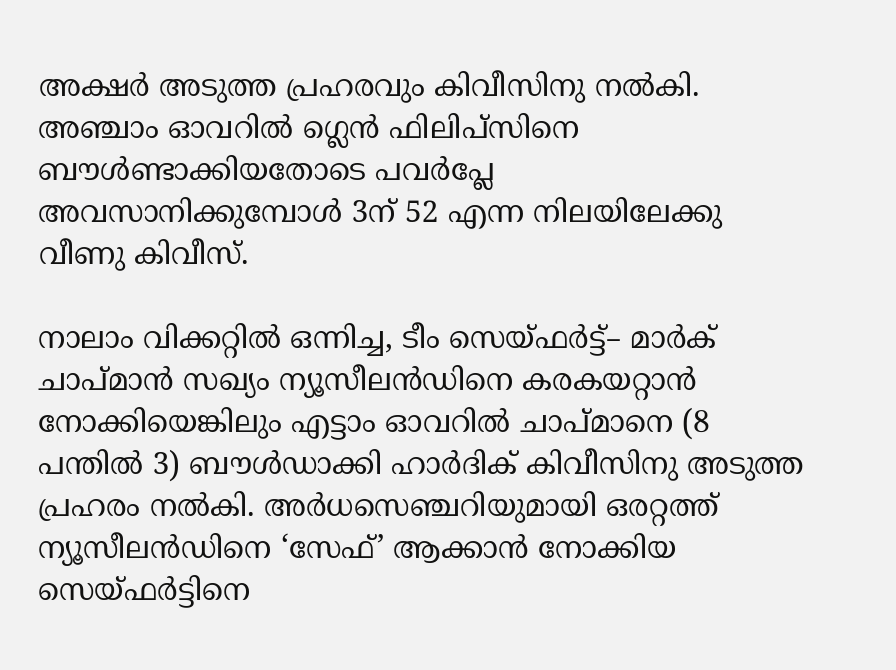അക്ഷർ അടുത്ത പ്രഹരവും കിവീസിനു നൽകി. അഞ്ചാം ഓവറിൽ ഗ്ലെൻ ഫിലിപ്സിനെ ബൗൾണ്ടാക്കിയതോടെ പവർപ്ലേ അവസാനിക്കുമ്പോൾ 3ന് 52 എന്ന നിലയിലേക്കു വീണു കിവീസ്.

നാലാം വിക്കറ്റിൽ ഒന്നിച്ച, ടീം സെയ്ഫർട്ട്– മാർക് ചാപ്മാൻ സഖ്യം ന്യൂസീലൻഡിനെ കരകയറ്റാൻ നോക്കിയെങ്കിലും എട്ടാം ഓവറിൽ ചാപ്‍മാനെ (8 പന്തിൽ 3) ബൗൾഡാക്കി ഹാർദിക് കിവീസിനു അടുത്ത പ്രഹരം നൽകി. അർധസെഞ്ചറിയുമായി ഒരറ്റത്ത് ന്യൂസീലൻഡിനെ ‘സേഫ്’ ആക്കാൻ നോക്കിയ സെയ്ഫർട്ടിനെ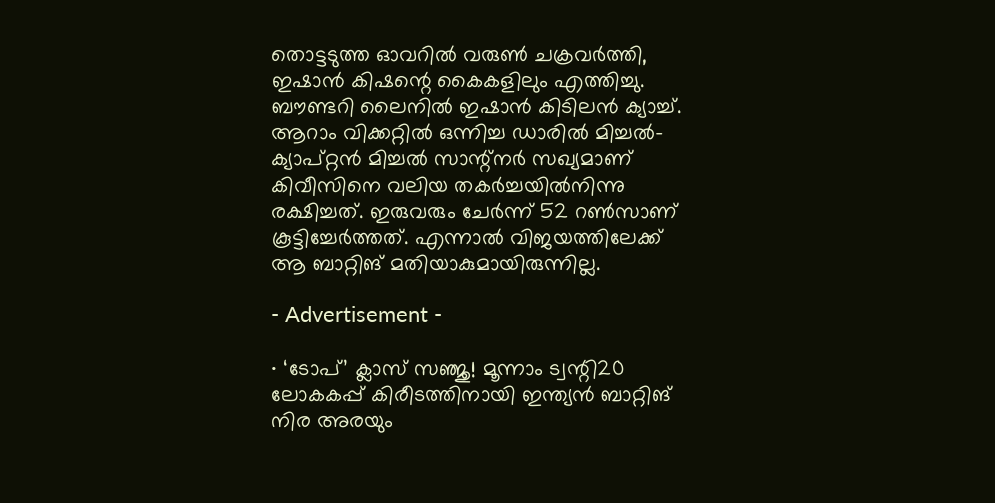തൊട്ടടുത്ത ഓവറിൽ വരുൺ ചക്രവർത്തി, ഇഷാൻ കിഷന്റെ കൈകളിലും എത്തിച്ചു. ബൗണ്ടറി ലൈനിൽ ഇഷാൻ കിടിലൻ ക്യാച്ച്. ആറാം വിക്കറ്റിൽ ഒന്നിച്ച ഡാരിൽ മിച്ചൽ– ക്യാപ്റ്റൻ മിച്ചൽ സാന്റ്നർ സഖ്യമാണ് കിവീസിനെ വലിയ തകർച്ചയിൽനിന്നു രക്ഷിച്ചത്. ഇരുവരും ചേർന്ന് 52 റൺസാണ് കൂട്ടിച്ചേർത്തത്. എന്നാൽ വിജയത്തിലേക്ക് ആ ബാറ്റിങ് മതിയാകുമായിരുന്നില്ല.

- Advertisement -

∙ ‘ടോപ്’ ക്ലാസ് സഞ്ജു! മൂന്നാം ട്വന്റി20 ലോകകപ്പ് കിരീടത്തിനായി ഇന്ത്യൻ ബാറ്റിങ് നിര അരയും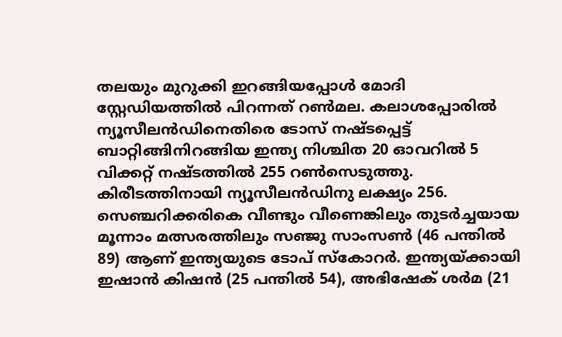തലയും മുറുക്കി ഇറങ്ങിയപ്പോൾ മോദി സ്റ്റേഡിയത്തിൽ പിറന്നത് റൺമല. കലാശപ്പോരിൽ ന്യൂസീലൻഡിനെതിരെ ടോസ് നഷ്ടപ്പെട്ട് ബാറ്റിങ്ങിനിറങ്ങിയ ഇന്ത്യ നിശ്ചിത 20 ഓവറിൽ 5 വിക്കറ്റ് നഷ്ടത്തിൽ 255 റൺസെടുത്തു. കിരീടത്തിനായി ന്യൂസീലൻഡിനു ലക്ഷ്യം 256. സെഞ്ചറിക്കരികെ വീണ്ടും വീണെങ്കിലും തുടർച്ചയായ മൂന്നാം മത്സരത്തിലും സഞ്ജു സാംസൺ (46 പന്തിൽ 89) ആണ് ഇന്ത്യയുടെ ടോപ് സ്കോറർ. ഇന്ത്യയ്ക്കായി ഇഷാൻ കിഷൻ (25 പന്തിൽ 54), അഭിഷേക് ശർമ (21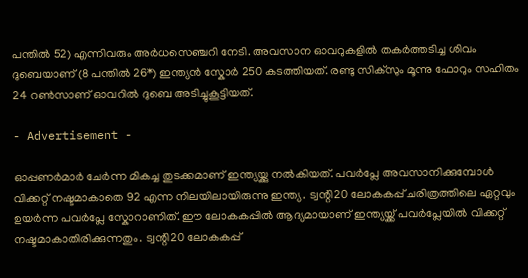പന്തിൽ 52) എന്നിവരും അർധസെഞ്ചറി നേടി. അവസാന ഓവറുകളിൽ തകർത്തടിച്ച ശിവം ദുബെയാണ് (8 പന്തിൽ 26*) ഇന്ത്യൻ സ്കോർ 250 കടത്തിയത്. രണ്ടു സിക്സും മൂന്നു ഫോറും സഹിതം 24 റൺസാണ് ഓവറിൽ ദുബെ അടിച്ചുകൂട്ടിയത്.

- Advertisement -

ഓപ്പണർമാർ ചേർന്ന മികച്ച തുടക്കമാണ് ഇന്ത്യയ്ക്കു നൽകിയത്. പവർപ്ലേ അവസാനിക്കുമ്പോൾ വിക്കറ്റ് നഷ്ടമാകാതെ 92 എന്ന നിലയിലായിരുന്നു ഇന്ത്യ. ട്വന്റി20 ലോകകപ്പ് ചരിത്രത്തിലെ ഏറ്റവും ഉയർന്ന പവർപ്ലേ സ്കോറാണിത്. ഈ ലോകകപ്പിൽ ആദ്യമായാണ് ഇന്ത്യയ്ക്ക് പവർപ്ലേയിൽ വിക്കറ്റ് നഷ്ടമാകാതിരിക്കുന്നതും. ട്വന്റി20 ലോകകപ്പ്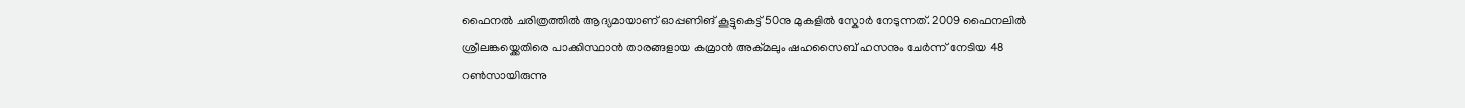ഫൈനൽ ചരിത്രത്തിൽ ആദ്യമായാണ് ഓപ്പണിങ് കൂട്ടുകെട്ട് 50നു മുകളിൽ സ്കോർ നേടുന്നത്. 2009 ഫൈനലിൽ ശ്രീലങ്കയ്ക്കെതിരെ പാക്കിസ്ഥാൻ താരങ്ങളായ കമ്രാൻ അക്‌മലും ഷഹസൈബ് ഹസനും ചേർന്ന് നേടിയ 48 റൺസായിരുന്നു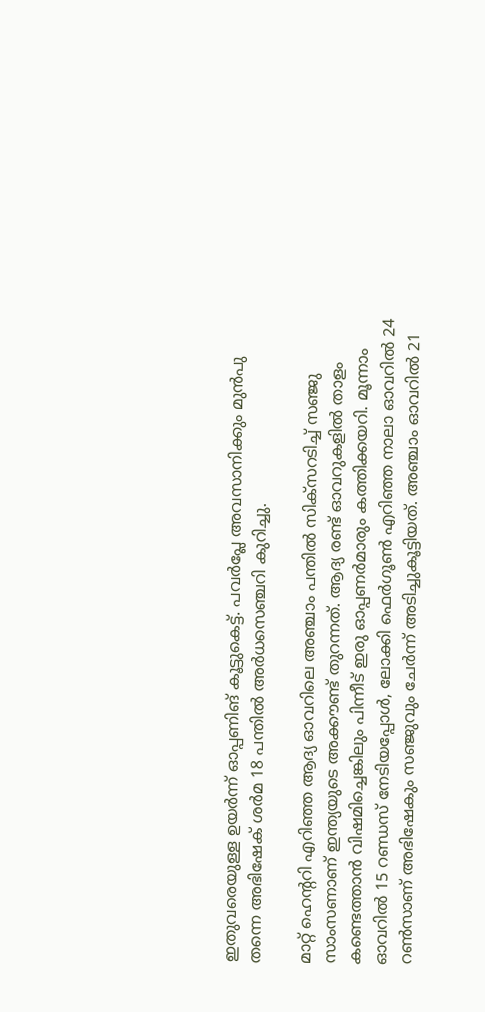ഇതുവരെയുള്ള ഉയർന്ന് ഓപ്പണിങ് കൂട്ടുകെട്ട്. പവർപ്ലേ അവസാനിക്കും മുന്‍പു തന്നെ അഭിഷേക് ശർമ 18 പന്തിൽ അർധസെഞ്ചറി കുറിച്ചു.

മാറ്റ് ഹെന്ററി എറിഞ്ഞ ആദ്യ ഓവറിലെ അഞ്ചാം പന്തിൽ സിക്സറടിച്ച് സഞ്ജു സാംസണാണ് ഇന്ത്യയുടെ അക്കൗണ്ട് തുറന്നത്. ആദ്യ രണ്ട് ഓവറുകളിൽ താളം കണ്ടെത്താൻ വിഷമിച്ചെങ്കിലും പിന്നീട് ഇരു ഓപ്പണർമാരും കത്തിക്കയറി. മൂന്നാം ഓവറിൽ 15 റണ്ഡസ് നേടിയപ്പോൾ, ലോക്കി ഫെർഗൂൺ എറിഞ്ഞ നാലാ ഓവറിൽ 24 റൺസാണ് അഭിഷേകും സഞ്ജുവും ചേർന്ന് അടിച്ചുകൂട്ടിയത്. അഞ്ചാം ഓവറിൽ 21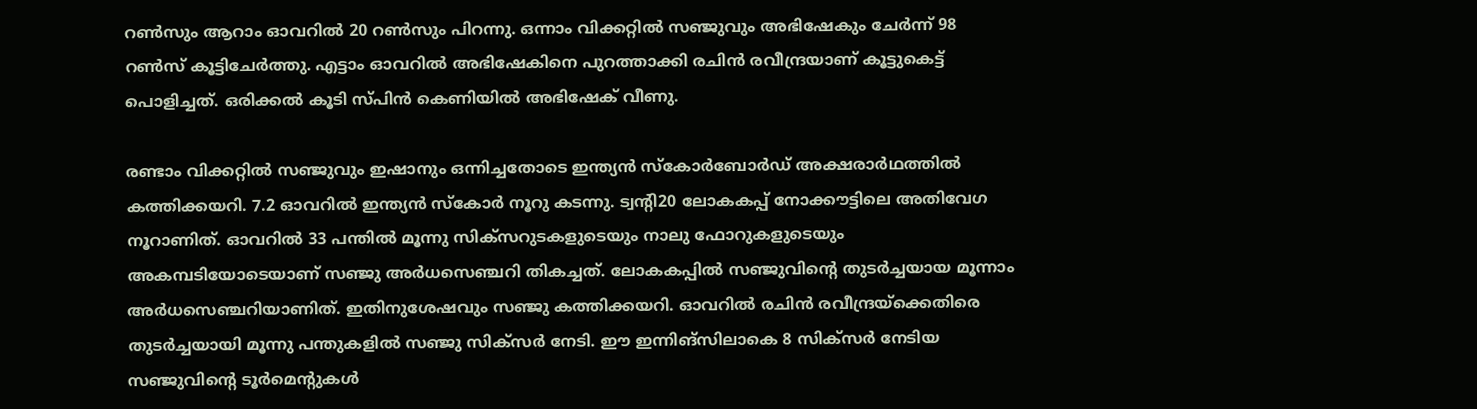റൺസും ആറാം ഓവറിൽ 20 റൺസും പിറന്നു. ഒന്നാം വിക്കറ്റിൽ സഞ്ജുവും അഭിഷേകും ചേർന്ന് 98 റൺസ് കൂട്ടിചേർത്തു. എട്ടാം ഓവറിൽ അഭിഷേകിനെ പുറത്താക്കി രചിൻ രവീന്ദ്രയാണ് കൂട്ടുകെട്ട് പൊളിച്ചത്. ഒരിക്കൽ കൂടി സ്പിൻ കെണിയിൽ അഭിഷേക് വീണു.

രണ്ടാം വിക്കറ്റിൽ സഞ്ജുവും ഇഷാനും ഒന്നിച്ചതോടെ ഇന്ത്യൻ സ്കോർബോർഡ് അക്ഷരാർഥത്തിൽ കത്തിക്കയറി. 7.2 ഓവറിൽ ഇന്ത്യൻ സ്കോർ നൂറു കടന്നു. ട്വന്റി20 ലോകകപ്പ് നോക്കൗട്ടിലെ അതിവേഗ നൂറാണിത്. ഓവറിൽ 33 പന്തിൽ മൂന്നു സിക്സറുടകളുടെയും നാലു ഫോറുകളുടെയും അകമ്പടിയോടെയാണ് സഞ്ജു അർധസെഞ്ചറി തികച്ചത്. ലോകകപ്പിൽ സഞ്ജുവിന്റെ തുടർച്ചയായ മൂന്നാം അർധസെഞ്ചറിയാണിത്. ഇതിനുശേഷവും സഞ്ജു കത്തിക്കയറി. ഓവറിൽ രചിൻ രവീന്ദ്രയ്ക്കെതിരെ തുടർച്ചയായി മൂന്നു പന്തുകളിൽ സഞ്ജു സിക്സർ നേടി. ഈ ഇന്നിങ്സിലാകെ 8 സിക്സർ നേടിയ സഞ്ജുവിന്റെ ടൂർമെന്റുകൾ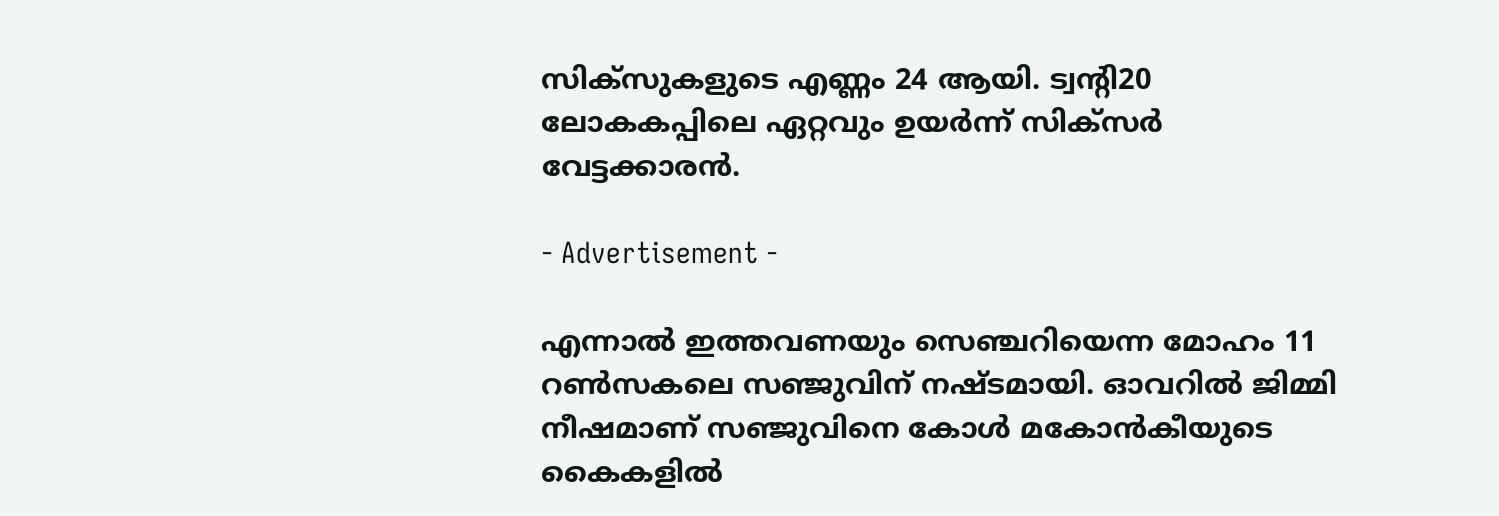സിക്സുകളുടെ എണ്ണം 24 ആയി. ട്വന്റി20 ലോകകപ്പിലെ ഏറ്റവും ഉയർന്ന് സിക്സർ വേട്ടക്കാരൻ.

- Advertisement -

എന്നാൽ ഇത്തവണയും സെഞ്ചറിയെന്ന മോഹം 11 റൺസകലെ സഞ്ജുവിന് നഷ്ടമായി. ഓവറിൽ ജിമ്മി നീഷമാണ് സഞ്ജുവിനെ കോൾ മകോൻകീയുടെ കൈകളിൽ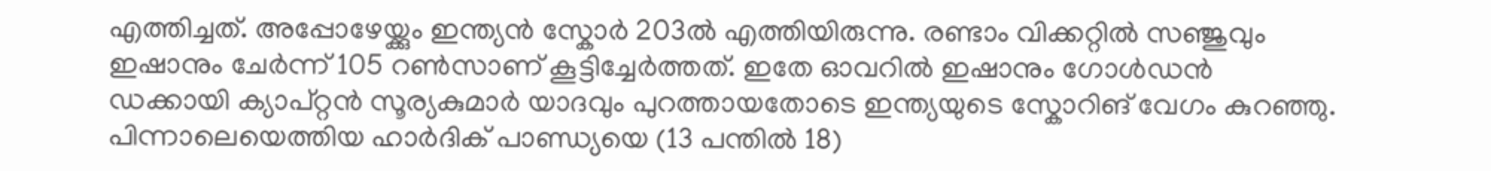എത്തിച്ചത്. അപ്പോഴേയ്ക്കും ഇന്ത്യൻ സ്കോർ 203ൽ എത്തിയിരുന്നു. രണ്ടാം വിക്കറ്റിൽ സഞ്ജുവും ഇഷാനും ചേർന്ന് 105 റൺസാണ് കൂട്ടിച്ചേർത്തത്. ഇതേ ഓവറിൽ ഇഷാനും ഗോൾഡൻ ഡക്കായി ക്യാപ്റ്റൻ സൂര്യകുമാർ യാദവും പുറത്തായതോടെ ഇന്ത്യയുടെ സ്കോറിങ് വേഗം കുറഞ്ഞു. പിന്നാലെയെത്തിയ ഹാർദിക് പാണ്ഡ്യയെ (13 പന്തിൽ 18)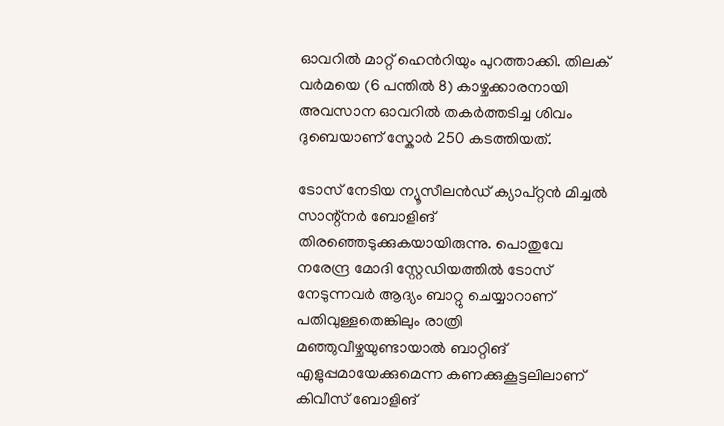ഓവറിൽ മാറ്റ് ഹെൻറിയും പുറത്താക്കി. തിലക് വർമയെ (6 പന്തിൽ 8) കാഴ്ചക്കാരനായി അവസാന ഓവറിൽ തകർത്തടിച്ച ശിവം ദുബെയാണ് സ്കോർ 250 കടത്തിയത്.

ടോസ് നേടിയ ന്യൂസീലൻഡ് ക്യാപ്റ്റൻ മിച്ചൽ സാന്റ്നർ ബോളിങ് തിരഞ്ഞെടുക്കുകയായിരുന്നു. പൊതുവേ നരേന്ദ്ര മോദി സ്റ്റേഡിയത്തിൽ ടോസ് നേടുന്നവർ ആദ്യം ബാറ്റു ചെയ്യാറാണ് പതിവുള്ളതെങ്കിലും രാത്രി മഞ്ഞുവീഴ്ചയുണ്ടായാൽ ബാറ്റിങ് എളുപ്പമായേക്കുമെന്ന കണക്കുകൂട്ടലിലാണ് കിവീസ് ബോളിങ്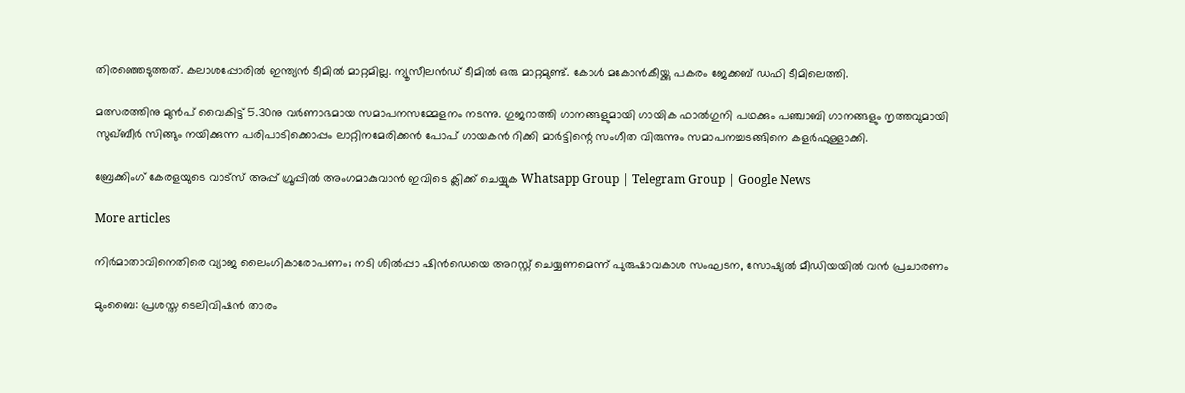തിരഞ്ഞെടുത്തത്. കലാശപ്പോരിൽ ഇന്ത്യൻ ടീമിൽ മാറ്റമില്ല. ന്യൂസീലൻ‍ഡ് ടീമിൽ ഒരു മാറ്റമുണ്ട്. കോൾ മകോൻകീയ്ക്കു പകരം ജേക്കബ് ഡഫി ടീമിലെത്തി.

മത്സരത്തിനു മുൻപ് വൈകിട്ട് 5.30നു വർണാഭമായ സമാപനസമ്മേളനം നടന്നു. ഗുജറാത്തി ഗാനങ്ങളുമായി ഗായിക ഫാൽഗുനി പഥക്കും പഞ്ചാബി ഗാനങ്ങളും നൃത്തവുമായി സുഖ്ബീർ സിങ്ങും നയിക്കുന്ന പരിപാടിക്കൊപ്പം ലാറ്റിനമേരിക്കൻ പോപ് ഗായകൻ റിക്കി മാർട്ടിന്റെ സംഗീത വിരുന്നും സമാപനച്ചടങ്ങിനെ കളർഫുള്ളാക്കി.

ബ്രേക്കിംഗ് കേരളയുടെ വാട്സ് അപ്പ് ഗ്രൂപ്പിൽ അംഗമാകുവാൻ ഇവിടെ ക്ലിക്ക് ചെയ്യുക Whatsapp Group | Telegram Group | Google News

More articles

നിർമാതാവിനെതിരെ വ്യാജ ലൈംഗികാരോപണം; നടി ശിൽപ്പാ ഷിൻഡെയെ അറസ്റ്റ് ചെയ്യണമെന്ന് പുരുഷാവകാശ സംഘടന, സോഷ്യൽ മീഡിയയിൽ വൻ പ്രചാരണം

മുംബൈ: പ്രശസ്ത ടെലിവിഷൻ താരം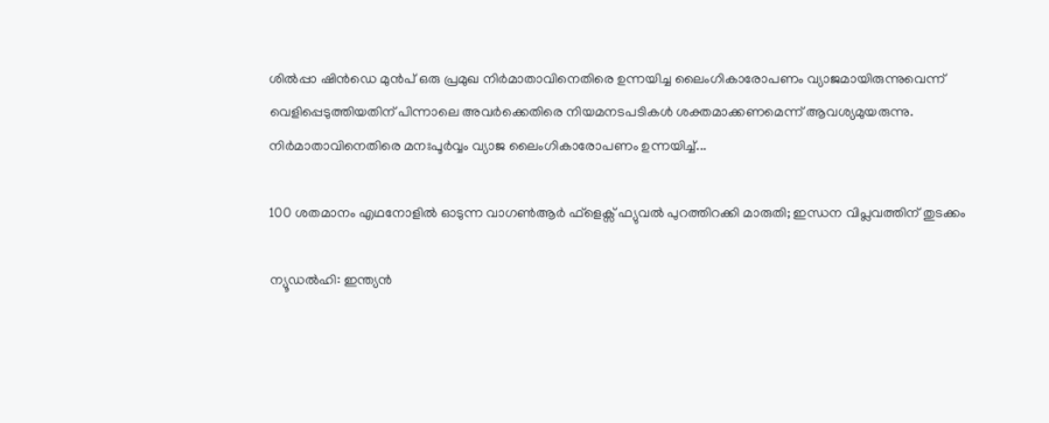ശിൽപ്പാ ഷിൻഡെ മുൻപ് ഒരു പ്രമുഖ നിർമാതാവിനെതിരെ ഉന്നയിച്ച ലൈംഗികാരോപണം വ്യാജമായിരുന്നുവെന്ന് വെളിപ്പെടുത്തിയതിന് പിന്നാലെ അവർക്കെതിരെ നിയമനടപടികൾ ശക്തമാക്കണമെന്ന് ആവശ്യമുയരുന്നു. നിർമാതാവിനെതിരെ മനഃപൂർവ്വം വ്യാജ ലൈംഗികാരോപണം ഉന്നയിച്ച്...

100 ശതമാനം എഥനോളിൽ ഓടുന്ന വാഗൺആർ ഫ്ളെക്സ് ഫ്യുവൽ പുറത്തിറക്കി മാരുതി; ഇന്ധന വിപ്ലവത്തിന് തുടക്കം

ന്യൂഡൽഹി: ഇന്ത്യൻ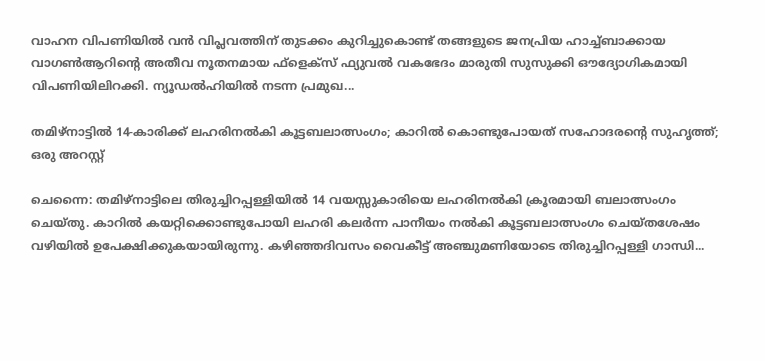വാഹന വിപണിയിൽ വൻ വിപ്ലവത്തിന് തുടക്കം കുറിച്ചുകൊണ്ട് തങ്ങളുടെ ജനപ്രിയ ഹാച്ച്ബാക്കായ വാഗൺആറിന്റെ അതീവ നൂതനമായ ഫ്‌ളെക്‌സ് ഫ്യുവൽ വകഭേദം മാരുതി സുസുക്കി ഔദ്യോഗികമായി വിപണിയിലിറക്കി. ന്യൂഡൽഹിയിൽ നടന്ന പ്രമുഖ...

തമിഴ്നാട്ടിൽ 14-കാരിക്ക് ലഹരിനൽകി കൂട്ടബലാത്സംഗം; കാറിൽ കൊണ്ടുപോയത് സഹോദരന്റെ സുഹൃത്ത്; ഒരു അറസ്റ്റ്

ചെന്നൈ: തമിഴ്നാട്ടിലെ തിരുച്ചിറപ്പള്ളിയിൽ 14 വയസ്സുകാരിയെ ലഹരിനൽകി ക്രൂരമായി ബലാത്സംഗം ചെയ്തു. കാറിൽ കയറ്റിക്കൊണ്ടുപോയി ലഹരി കലർന്ന പാനീയം നൽകി കൂട്ടബലാത്സംഗം ചെയ്തശേഷം വഴിയിൽ ഉപേക്ഷിക്കുകയായിരുന്നു. കഴിഞ്ഞദിവസം വൈകീട്ട് അഞ്ചുമണിയോടെ തിരുച്ചിറപ്പള്ളി ഗാന്ധി...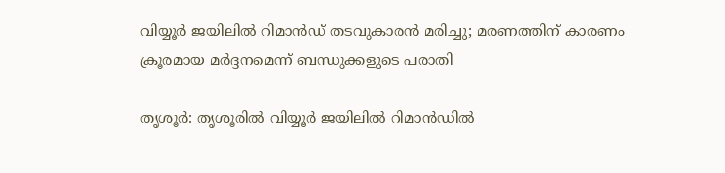വിയ്യൂർ ജയിലിൽ റിമാൻഡ് തടവുകാരൻ മരിച്ചു; മരണത്തിന് കാരണം ക്രൂരമായ മർദ്ദനമെന്ന് ബന്ധുക്കളുടെ പരാതി

തൃശൂർ: തൃശൂരിൽ വിയ്യൂർ ജയിലിൽ റിമാൻഡിൽ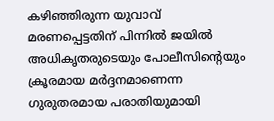കഴിഞ്ഞിരുന്ന യുവാവ് മരണപ്പെട്ടതിന് പിന്നിൽ ജയിൽ അധികൃതരുടെയും പോലീസിന്റെയും ക്രൂരമായ മർദ്ദനമാണെന്ന ഗുരുതരമായ പരാതിയുമായി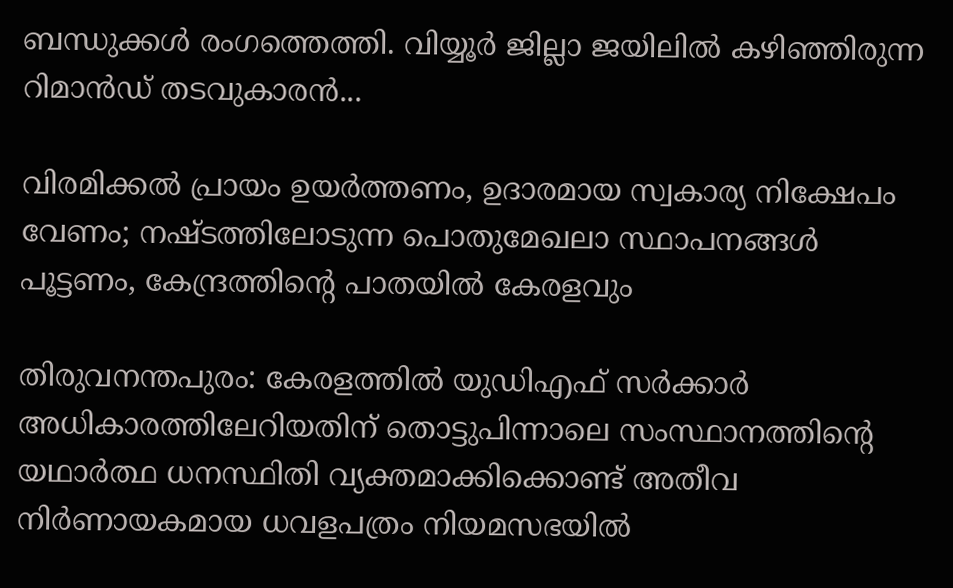ബന്ധുക്കൾ രംഗത്തെത്തി. വിയ്യൂർ ജില്ലാ ജയിലിൽ കഴിഞ്ഞിരുന്ന റിമാൻഡ് തടവുകാരൻ...

വിരമിക്കൽ പ്രായം ഉയർത്തണം, ഉദാരമായ സ്വകാര്യ നിക്ഷേപം വേണം; നഷ്ടത്തിലോടുന്ന പൊതുമേഖലാ സ്ഥാപനങ്ങള്‍ പൂട്ടണം, കേന്ദ്രത്തിന്റെ പാതയില്‍ കേരളവും

തിരുവനന്തപുരം: കേരളത്തിൽ യുഡിഎഫ് സർക്കാർ അധികാരത്തിലേറിയതിന് തൊട്ടുപിന്നാലെ സംസ്ഥാനത്തിന്റെ യഥാർത്ഥ ധനസ്ഥിതി വ്യക്തമാക്കിക്കൊണ്ട് അതീവ നിർണായകമായ ധവളപത്രം നിയമസഭയിൽ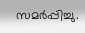സമർപ്പിച്ചു.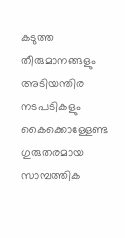കടുത്ത തീരുമാനങ്ങളും അടിയന്തിര നടപടികളും കൈക്കൊള്ളേണ്ട ഗുരുതരമായ സാമ്പത്തിക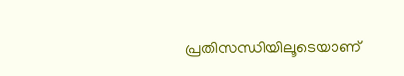പ്രതിസന്ധിയിലൂടെയാണ്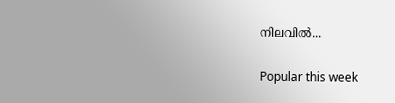നിലവിൽ...

Popular this week